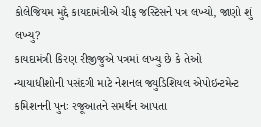કોલેજિયમ મુદ્દે કાયદામંત્રીએ ચીફ જસ્ટિસને પત્ર લખ્યો, જાણો શું લખ્યુ?
કાયદામંત્રી કિરણ રીજીજુએ પત્રમાં લખ્યુ છે કે તેઓ ન્યાયાધીશોની પસંદગી માટે નેશનલ જ્યુડિશિયલ એપોઇન્ટમેન્ટ કમિશનની પુનઃ રજૂઆતને સમર્થન આપતા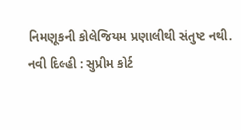નિમણૂકની કોલેજિયમ પ્રણાલીથી સંતુષ્ટ નથી.
નવી દિલ્હી : સુપ્રીમ કોર્ટ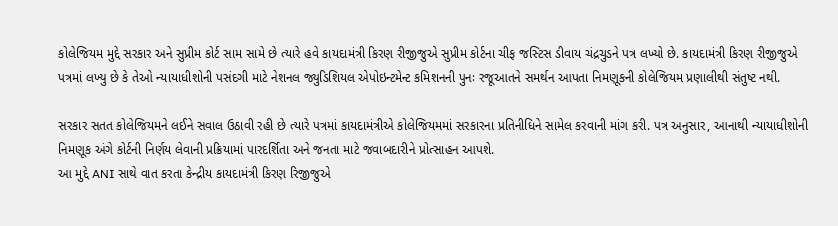કોલેજિયમ મુદ્દે સરકાર અને સુપ્રીમ કોર્ટ સામ સામે છે ત્યારે હવે કાયદામંત્રી કિરણ રીજીજુએ સુપ્રીમ કોર્ટના ચીફ જસ્ટિસ ડીવાય ચંદ્રચુડને પત્ર લખ્યો છે. કાયદામંત્રી કિરણ રીજીજુએ પત્રમાં લખ્યુ છે કે તેઓ ન્યાયાધીશોની પસંદગી માટે નેશનલ જ્યુડિશિયલ એપોઇન્ટમેન્ટ કમિશનની પુનઃ રજૂઆતને સમર્થન આપતા નિમણૂકની કોલેજિયમ પ્રણાલીથી સંતુષ્ટ નથી.

સરકાર સતત કોલેજિયમને લઈને સવાલ ઉઠાવી રહી છે ત્યારે પત્રમાં કાયદામંત્રીએ કોલેજિયમમાં સરકારના પ્રતિનીધિને સામેલ કરવાની માંગ કરી. પત્ર અનુસાર, આનાથી ન્યાયાધીશોની નિમણૂક અંગે કોર્ટની નિર્ણય લેવાની પ્રક્રિયામાં પારદર્શિતા અને જનતા માટે જવાબદારીને પ્રોત્સાહન આપશે.
આ મુદ્દે ANI સાથે વાત કરતા કેન્દ્રીય કાયદામંત્રી કિરણ રિજીજુએ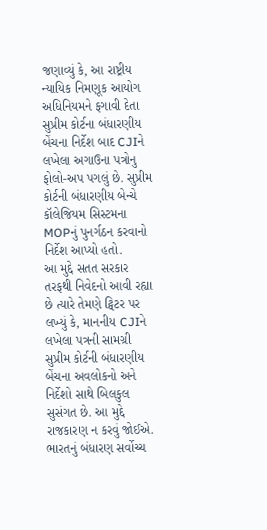જણાવ્યું કે, આ રાષ્ટ્રીય ન્યાયિક નિમણૂક આયોગ અધિનિયમને ફગાવી દેતા સુપ્રીમ કોર્ટના બંધારણીય બેંચના નિર્દેશ બાદ CJIને લખેલા અગાઉના પત્રોનુ ફોલો-અપ પગલું છે. સુપ્રીમ કોર્ટની બંધારણીય બેન્ચે કૉલેજિયમ સિસ્ટમના MOPનું પુનર્ગઠન કરવાનો નિર્દેશ આપ્યો હતો.
આ મુદ્દે સતત સરકાર તરફથી નિવેદનો આવી રહ્યા છે ત્યારે તેમણે ટ્વિટર પર લખ્યું કે, માનનીય CJIને લખેલા પત્રની સામગ્રી સુપ્રીમ કોર્ટની બંધારણીય બેંચના અવલોકનો અને નિર્દેશો સાથે બિલકુલ સુસંગત છે. આ મુદ્દે રાજકારણ ન કરવું જોઈએ. ભારતનું બંધારણ સર્વોચ્ચ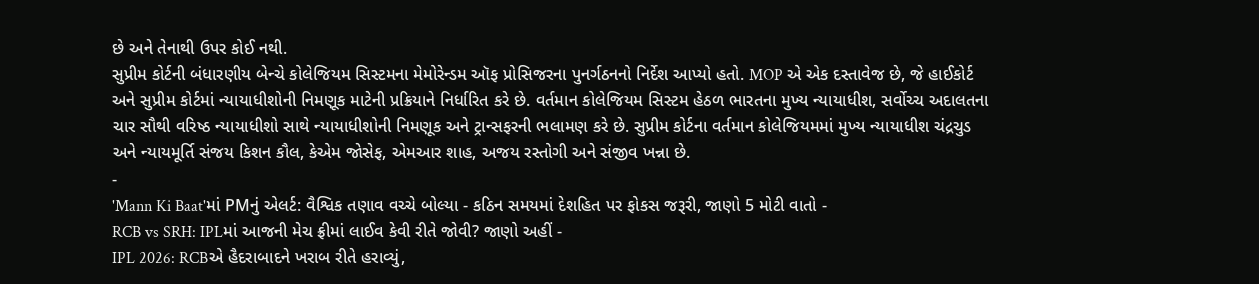છે અને તેનાથી ઉપર કોઈ નથી.
સુપ્રીમ કોર્ટની બંધારણીય બેન્ચે કોલેજિયમ સિસ્ટમના મેમોરેન્ડમ ઑફ પ્રોસિજરના પુનર્ગઠનનો નિર્દેશ આપ્યો હતો. MOP એ એક દસ્તાવેજ છે, જે હાઈકોર્ટ અને સુપ્રીમ કોર્ટમાં ન્યાયાધીશોની નિમણૂક માટેની પ્રક્રિયાને નિર્ધારિત કરે છે. વર્તમાન કોલેજિયમ સિસ્ટમ હેઠળ ભારતના મુખ્ય ન્યાયાધીશ, સર્વોચ્ચ અદાલતના ચાર સૌથી વરિષ્ઠ ન્યાયાધીશો સાથે ન્યાયાધીશોની નિમણૂક અને ટ્રાન્સફરની ભલામણ કરે છે. સુપ્રીમ કોર્ટના વર્તમાન કોલેજિયમમાં મુખ્ય ન્યાયાધીશ ચંદ્રચુડ અને ન્યાયમૂર્તિ સંજય કિશન કૌલ, કેએમ જોસેફ, એમઆર શાહ, અજય રસ્તોગી અને સંજીવ ખન્ના છે.
-
'Mann Ki Baat'માં PMનું એલર્ટ: વૈશ્વિક તણાવ વચ્ચે બોલ્યા - કઠિન સમયમાં દેશહિત પર ફોકસ જરૂરી, જાણો 5 મોટી વાતો -
RCB vs SRH: IPLમાં આજની મેચ ફ્રીમાં લાઈવ કેવી રીતે જોવી? જાણો અહીં -
IPL 2026: RCBએ હૈદરાબાદને ખરાબ રીતે હરાવ્યું,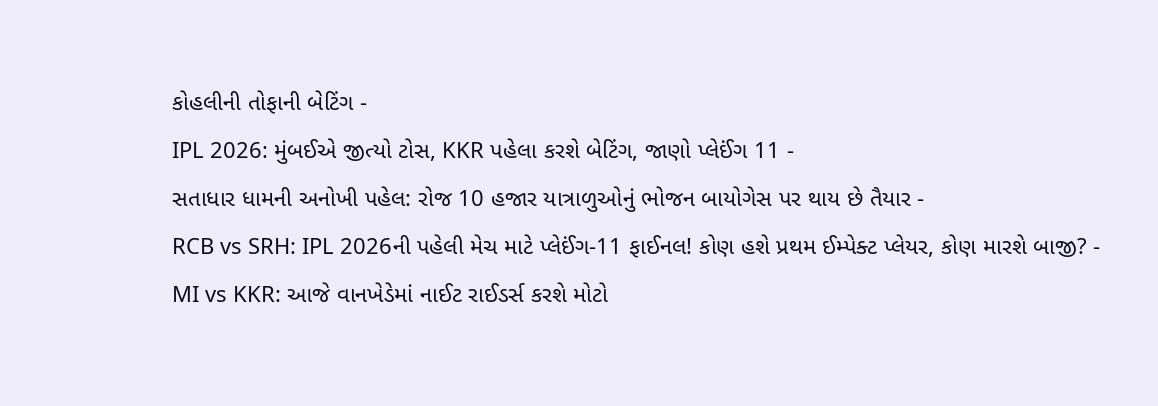કોહલીની તોફાની બેટિંગ -
IPL 2026: મુંબઈએ જીત્યો ટોસ, KKR પહેલા કરશે બેટિંગ, જાણો પ્લેઈંગ 11 -
સતાધાર ધામની અનોખી પહેલ: રોજ 10 હજાર યાત્રાળુઓનું ભોજન બાયોગેસ પર થાય છે તૈયાર -
RCB vs SRH: IPL 2026ની પહેલી મેચ માટે પ્લેઈંગ-11 ફાઈનલ! કોણ હશે પ્રથમ ઈમ્પેક્ટ પ્લેયર, કોણ મારશે બાજી? -
MI vs KKR: આજે વાનખેડેમાં નાઈટ રાઈડર્સ કરશે મોટો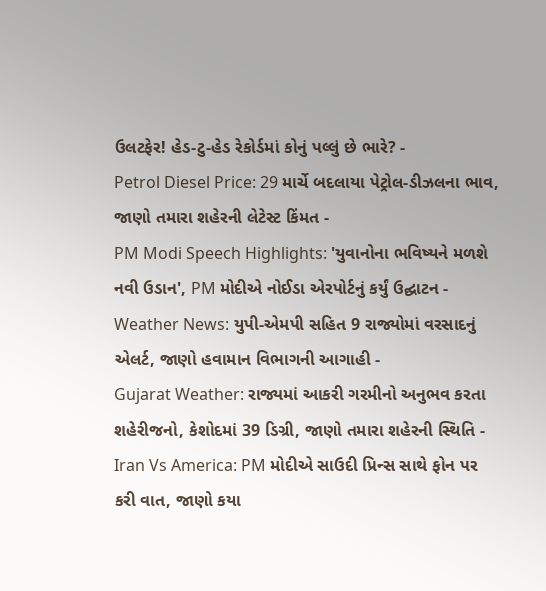ઉલટફેર! હેડ-ટુ-હેડ રેકોર્ડમાં કોનું પલ્લું છે ભારે? -
Petrol Diesel Price: 29 માર્ચે બદલાયા પેટ્રોલ-ડીઝલના ભાવ, જાણો તમારા શહેરની લેટેસ્ટ કિંમત -
PM Modi Speech Highlights: 'યુવાનોના ભવિષ્યને મળશે નવી ઉડાન', PM મોદીએ નોઈડા એરપોર્ટનું કર્યું ઉદ્ઘાટન -
Weather News: યુપી-એમપી સહિત 9 રાજ્યોમાં વરસાદનું એલર્ટ, જાણો હવામાન વિભાગની આગાહી -
Gujarat Weather: રાજ્યમાં આકરી ગરમીનો અનુભવ કરતા શહેરીજનો, કેશોદમાં 39 ડિગ્રી, જાણો તમારા શહેરની સ્થિતિ -
Iran Vs America: PM મોદીએ સાઉદી પ્રિન્સ સાથે ફોન પર કરી વાત, જાણો કયા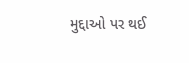મુદ્દાઓ પર થઈ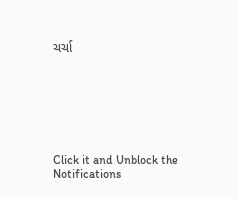ચર્ચા







Click it and Unblock the Notifications